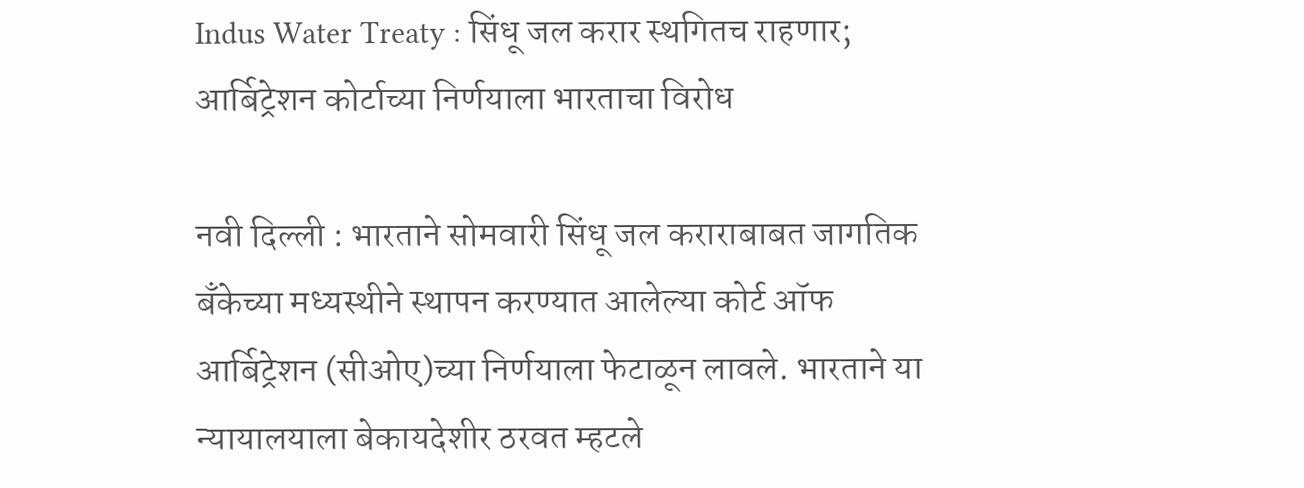Indus Water Treaty : सिंधू जल करार स्थगितच राहणार; आर्बिट्रेशन कोर्टाच्या निर्णयाला भारताचा विरोध

नवी दिल्ली : भारताने सोमवारी सिंधू जल कराराबाबत जागतिक बँकेच्या मध्यस्थीने स्थापन करण्यात आलेल्या कोर्ट ऑफ आर्बिट्रेशन (सीओए)च्या निर्णयाला फेटाळून लावले. भारताने या न्यायालयाला बेकायदेशीर ठरवत म्हटले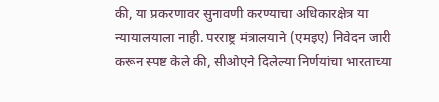की, या प्रकरणावर सुनावणी करण्याचा अधिकारक्षेत्र या न्यायालयाला नाही. परराष्ट्र मंत्रालयाने (एमइए) निवेदन जारी करून स्पष्ट केले की, सीओएने दिलेल्या निर्णयांचा भारताच्या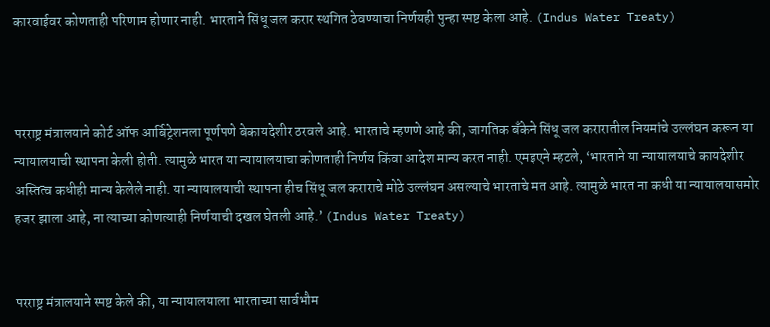कारवाईवर कोणताही परिणाम होणार नाही. भारताने सिंधू जल करार स्थगित ठेवण्याचा निर्णयही पुन्हा स्पष्ट केला आहे. (Indus Water Treaty)



परराष्ट्र मंत्रालयाने कोर्ट ऑफ आर्बिट्रेशनला पूर्णपणे बेकायदेशीर ठरवले आहे. भारताचे म्हणणे आहे की, जागतिक बँकेने सिंधू जल करारातील नियमांचे उल्लंघन करून या न्यायालयाची स्थापना केली होती. त्यामुळे भारत या न्यायालयाचा कोणताही निर्णय किंवा आदेश मान्य करत नाही. एमइएने म्हटले, ‘भारताने या न्यायालयाचे कायदेशीर अस्तित्व कधीही मान्य केलेले नाही. या न्यायालयाची स्थापना हीच सिंधू जल कराराचे मोठे उल्लंघन असल्याचे भारताचे मत आहे. त्यामुळे भारत ना कधी या न्यायालयासमोर हजर झाला आहे, ना त्याच्या कोणत्याही निर्णयाची दखल घेतली आहे.’ (Indus Water Treaty)


परराष्ट्र मंत्रालयाने स्पष्ट केले की, या न्यायालयाला भारताच्या सार्वभौम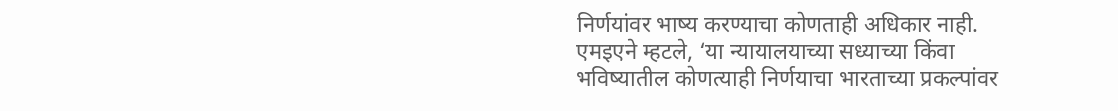निर्णयांवर भाष्य करण्याचा कोणताही अधिकार नाही. एमइएने म्हटले, ‘या न्यायालयाच्या सध्याच्या किंवा भविष्यातील कोणत्याही निर्णयाचा भारताच्या प्रकल्पांवर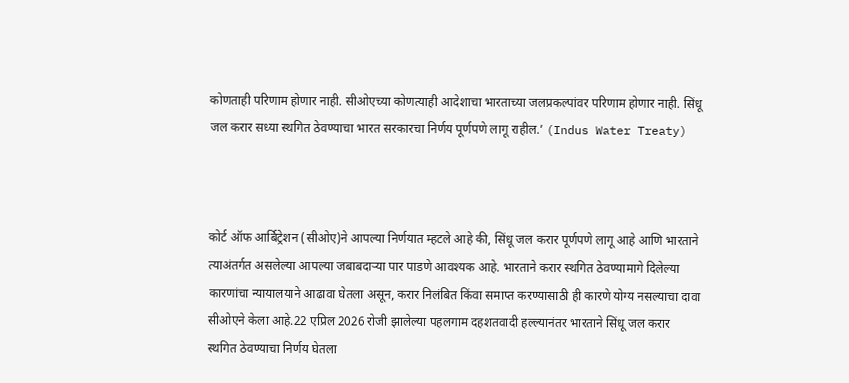कोणताही परिणाम होणार नाही. सीओएच्या कोणत्याही आदेशाचा भारताच्या जलप्रकल्पांवर परिणाम होणार नाही. सिंधू जल करार सध्या स्थगित ठेवण्याचा भारत सरकारचा निर्णय पूर्णपणे लागू राहील.’ (Indus Water Treaty)



कोर्ट ऑफ आर्बिट्रेशन (सीओए)ने आपल्या निर्णयात म्हटले आहे की, सिंधू जल करार पूर्णपणे लागू आहे आणि भारताने त्याअंतर्गत असलेल्या आपल्या जबाबदाऱ्या पार पाडणे आवश्यक आहे. भारताने करार स्थगित ठेवण्यामागे दिलेल्या कारणांचा न्यायालयाने आढावा घेतला असून, करार निलंबित किंवा समाप्त करण्यासाठी ही कारणे योग्य नसल्याचा दावा सीओएने केला आहे.22 एप्रिल 2026 रोजी झालेल्या पहलगाम दहशतवादी हल्ल्यानंतर भारताने सिंधू जल करार स्थगित ठेवण्याचा निर्णय घेतला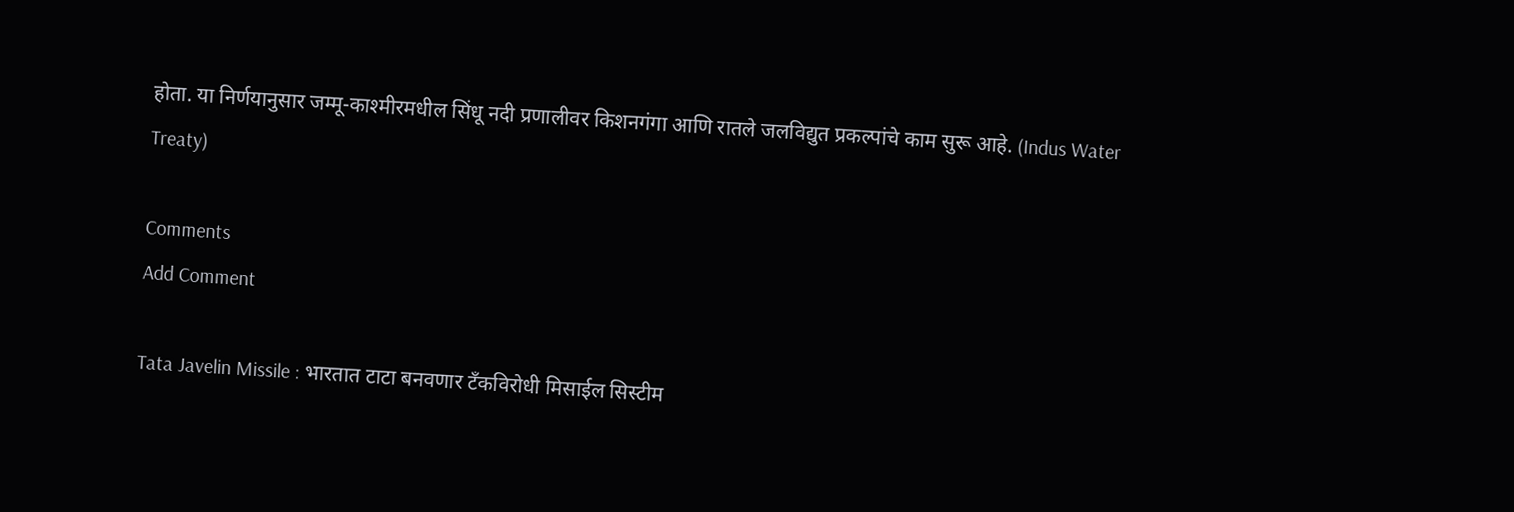होता. या निर्णयानुसार जम्मू-काश्मीरमधील सिंधू नदी प्रणालीवर किशनगंगा आणि रातले जलविद्युत प्रकल्पांचे काम सुरू आहे. (Indus Water Treaty)

Comments
Add Comment

Tata Javelin Missile : भारतात टाटा बनवणार टँकविरोधी मिसाईल सिस्टीम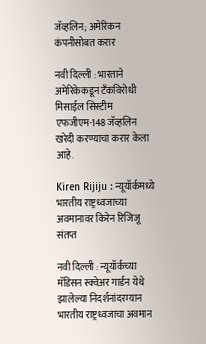जॅव्हलिन; अमेरिकन कंपनीसोबत करार

नवी दिल्ली : भारताने अमेरिकेकडून टँकविरोधी मिसाईल सिस्टीम एफजीएम-148 जॅव्हलिन खरेदी करण्याचा करार केला आहे.

Kiren Rijiju : न्यूयॉर्कमध्ये भारतीय राष्ट्रध्वजाच्या अवमानावर किरेन रिजिजू संतप्त

नवी दिल्ली : न्यूयॉर्कच्या मॅडिसन स्क्वेअर गार्डन येथे झालेल्या निदर्शनांदरम्यान भारतीय राष्ट्रध्वजाचा अवमान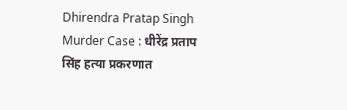Dhirendra Pratap Singh Murder Case : धीरेंद्र प्रताप सिंह हत्या प्रकरणात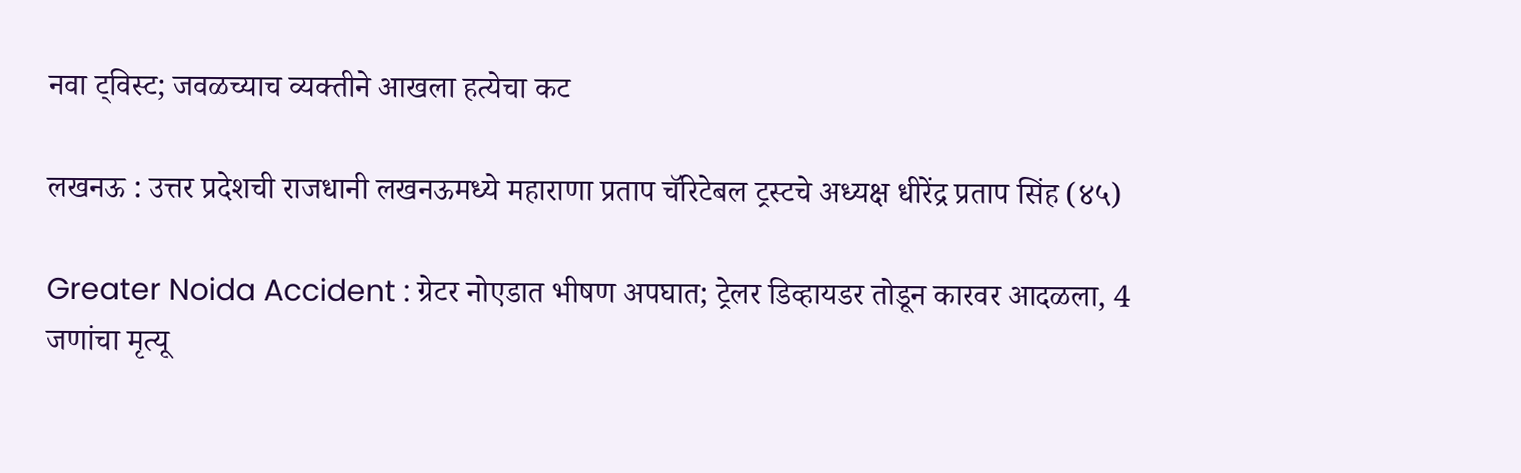नवा ट्विस्ट; जवळच्याच व्यक्तीने आखला हत्येचा कट

लखनऊ : उत्तर प्रदेशची राजधानी लखनऊमध्ये महाराणा प्रताप चॅरिटेबल ट्रस्टचे अध्यक्ष धीरेंद्र प्रताप सिंह (४५)

Greater Noida Accident : ग्रेटर नोएडात भीषण अपघात; ट्रेलर डिव्हायडर तोडून कारवर आदळला, 4 जणांचा मृत्यू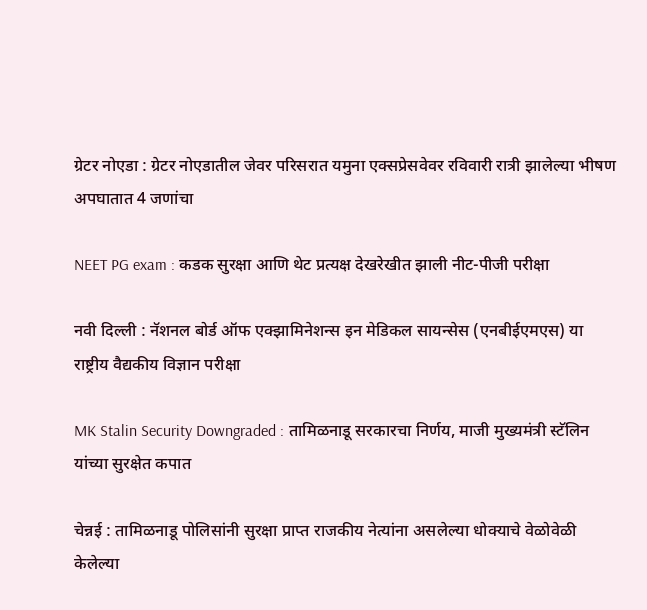ग्रेटर नोएडा : ग्रेटर नोएडातील जेवर परिसरात यमुना एक्सप्रेसवेवर रविवारी रात्री झालेल्या भीषण अपघातात 4 जणांचा

NEET PG exam : कडक सुरक्षा आणि थेट प्रत्यक्ष देखरेखीत झाली नीट-पीजी परीक्षा

नवी दिल्ली : नॅशनल बोर्ड ऑफ एक्झामिनेशन्स इन मेडिकल सायन्सेस (एनबीईएमएस) या राष्ट्रीय वैद्यकीय विज्ञान परीक्षा

MK Stalin Security Downgraded : तामिळनाडू सरकारचा निर्णय, माजी मुख्यमंत्री स्टॅलिन यांच्या सुरक्षेत कपात

चेन्नई : तामिळनाडू पोलिसांनी सुरक्षा प्राप्त राजकीय नेत्यांना असलेल्या धोक्याचे वेळोवेळी केलेल्या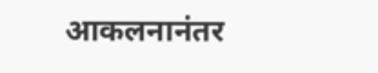आकलनानंतर